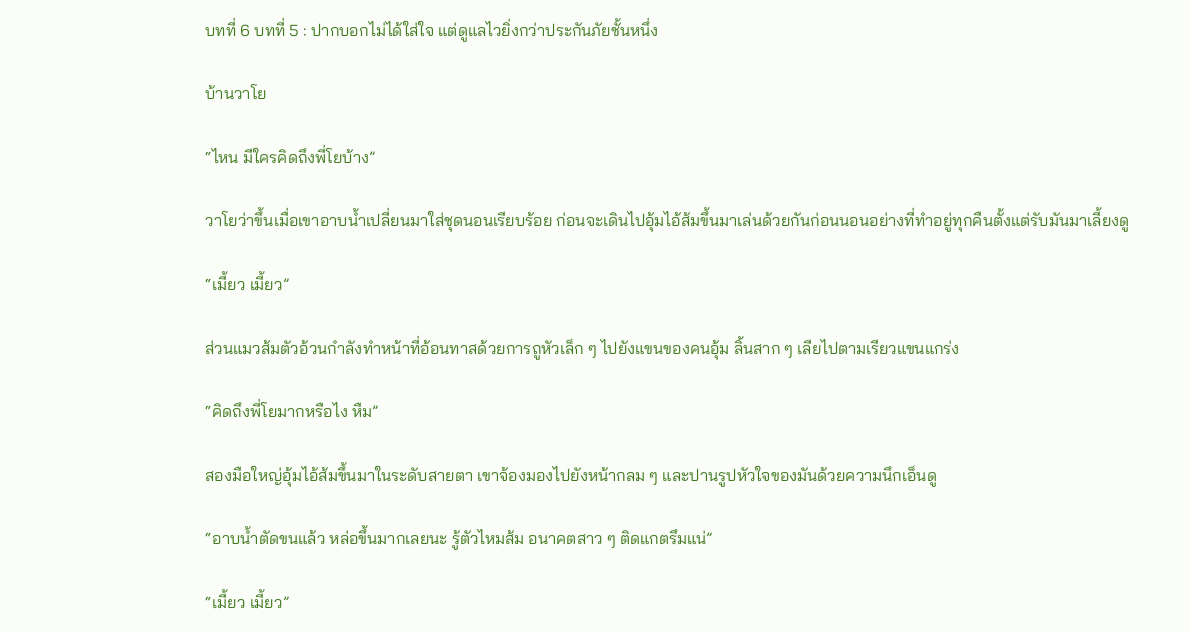บทที่ 6 บทที่ 5 : ปากบอกไม่ได้ใส่ใจ แต่ดูแลไวยิ่งกว่าประกันภัยชั้นหนึ่ง

บ้านวาโย

“ไหน มีใครคิดถึงพี่โยบ้าง”

วาโยว่าขึ้นเมื่อเขาอาบน้ำเปลี่ยนมาใส่ชุดนอนเรียบร้อย ก่อนจะเดินไปอุ้มไอ้ส้มขึ้นมาเล่นด้วยกันก่อนนอนอย่างที่ทำอยู่ทุกคืนตั้งแต่รับมันมาเลี้ยงดู

“เมี้ยว เมี้ยว”

ส่วนแมวส้มตัวอ้วนกำลังทำหน้าที่อ้อนทาสด้วยการถูหัวเล็ก ๆ ไปยังแขนของคนอุ้ม ลิ้นสาก ๆ เลียไปตามเรียวแขนแกร่ง

“คิดถึงพี่โยมากหรือไง หืม”

สองมือใหญ่อุ้มไอ้ส้มขึ้นมาในระดับสายตา เขาจ้องมองไปยังหน้ากลม ๆ และปานรูปหัวใจของมันด้วยความนึกเอ็นดู

“อาบน้ำตัดขนแล้ว หล่อขึ้นมากเลยนะ รู้ตัวไหมส้ม อนาคตสาว ๆ ติดแกตรึมแน่”

“เมี้ยว เมี้ยว”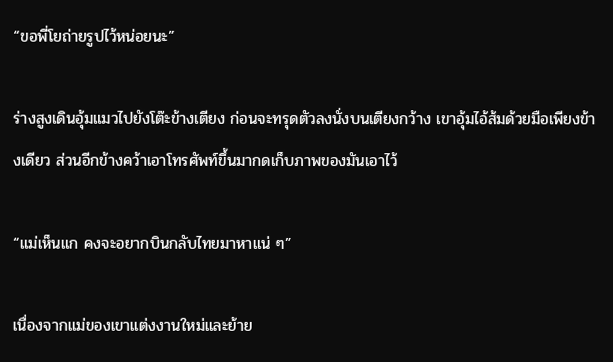“ขอพี่โยถ่ายรูปไว้หน่อยนะ”

ร่างสูงเดินอุ้มแมวไปยังโต๊ะข้างเตียง ก่อนจะทรุดตัวลงนั่งบนเตียงกว้าง เขาอุ้มไอ้ส้มด้วยมือเพียงข้างเดียว ส่วนอีกข้างคว้าเอาโทรศัพท์ขึ้นมากดเก็บภาพของมันเอาไว้

“แม่เห็นแก คงจะอยากบินกลับไทยมาหาแน่ ๆ”

เนื่องจากแม่ของเขาแต่งงานใหม่และย้าย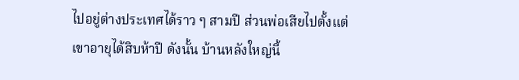ไปอยู่ต่างประเทศได้ราว ๆ สามปี ส่วนพ่อเสียไปตั้งแต่เขาอายุได้สิบห้าปี ดังนั้น บ้านหลังใหญ่นี้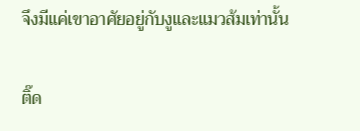จึงมีแค่เขาอาศัยอยู่กับงูและแมวส้มเท่านั้น

ติ๊ด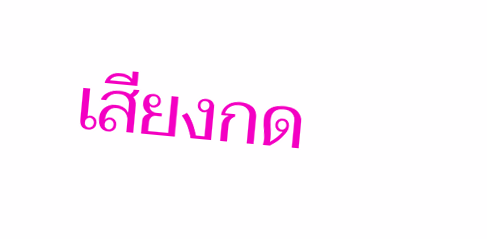เสียงกด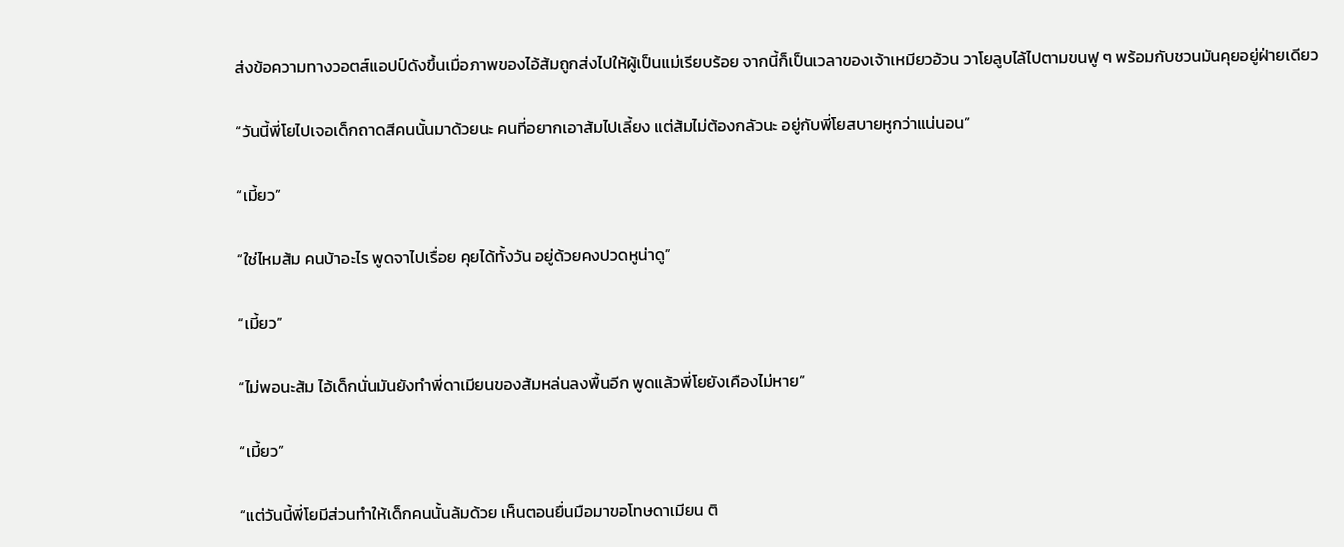ส่งข้อความทางวอตส์แอปป์ดังขึ้นเมื่อภาพของไอ้ส้มถูกส่งไปให้ผู้เป็นแม่เรียบร้อย จากนี้ก็เป็นเวลาของเจ้าเหมียวอ้วน วาโยลูบไล้ไปตามขนฟู ๆ พร้อมกับชวนมันคุยอยู่ฝ่ายเดียว

“วันนี้พี่โยไปเจอเด็กถาดสีคนนั้นมาด้วยนะ คนที่อยากเอาส้มไปเลี้ยง แต่ส้มไม่ต้องกลัวนะ อยู่กับพี่โยสบายหูกว่าแน่นอน”

“เมี้ยว”

“ใช่ไหมส้ม คนบ้าอะไร พูดจาไปเรื่อย คุยได้ทั้งวัน อยู่ด้วยคงปวดหูน่าดู”

“เมี้ยว”

“ไม่พอนะส้ม ไอ้เด็กนั่นมันยังทำพี่ดาเมียนของส้มหล่นลงพื้นอีก พูดแล้วพี่โยยังเคืองไม่หาย”

“เมี้ยว”

“แต่วันนี้พี่โยมีส่วนทำให้เด็กคนนั้นล้มด้วย เห็นตอนยื่นมือมาขอโทษดาเมียน ติ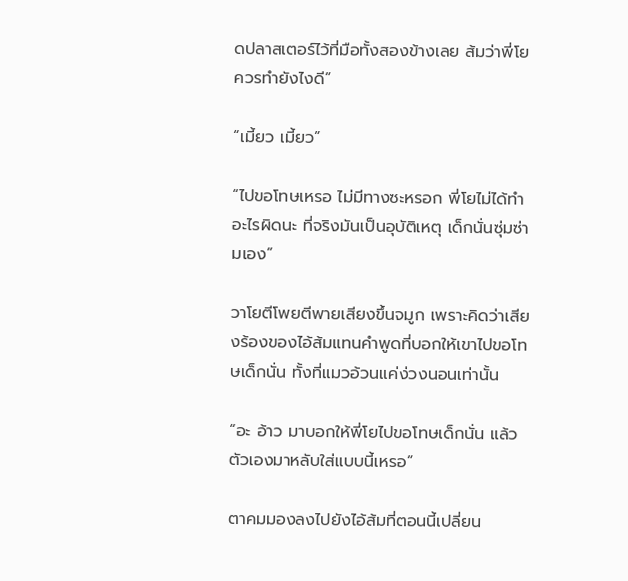ดปลาสเตอร์ไว้ที่มือทั้งสองข้างเลย ส้มว่าพี่โยควรทำยังไงดี”

“เมี้ยว เมี้ยว”

“ไปขอโทษเหรอ ไม่มีทางซะหรอก พี่โยไม่ได้ทำอะไรผิดนะ ที่จริงมันเป็นอุบัติเหตุ เด็กนั่นซุ่มซ่ามเอง”

วาโยตีโพยตีพายเสียงขึ้นจมูก เพราะคิดว่าเสียงร้องของไอ้ส้มแทนคำพูดที่บอกให้เขาไปขอโทษเด็กนั่น ทั้งที่แมวอ้วนแค่ง่วงนอนเท่านั้น

“อะ อ้าว มาบอกให้พี่โยไปขอโทษเด็กนั่น แล้วตัวเองมาหลับใส่แบบนี้เหรอ”

ตาคมมองลงไปยังไอ้ส้มที่ตอนนี้เปลี่ยน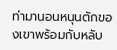ท่ามานอนหนุนตักของเขาพร้อมกับหลับ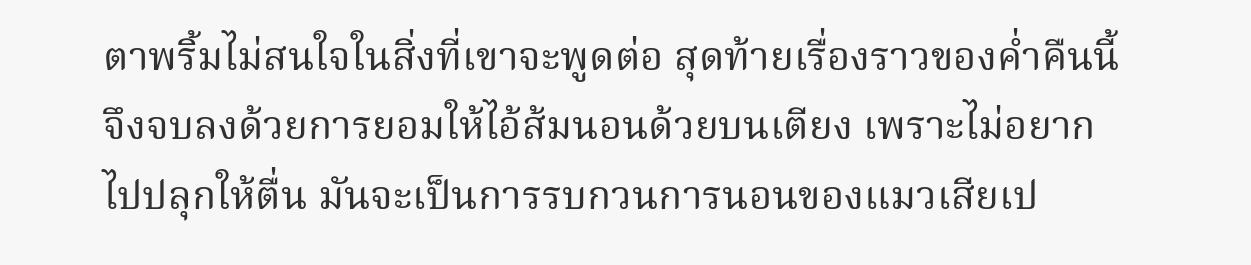ตาพริ้มไม่สนใจในสิ่งที่เขาจะพูดต่อ สุดท้ายเรื่องราวของค่ำคืนนี้จึงจบลงด้วยการยอมให้ไอ้ส้มนอนด้วยบนเตียง เพราะไม่อยากไปปลุกให้ตื่น มันจะเป็นการรบกวนการนอนของแมวเสียเป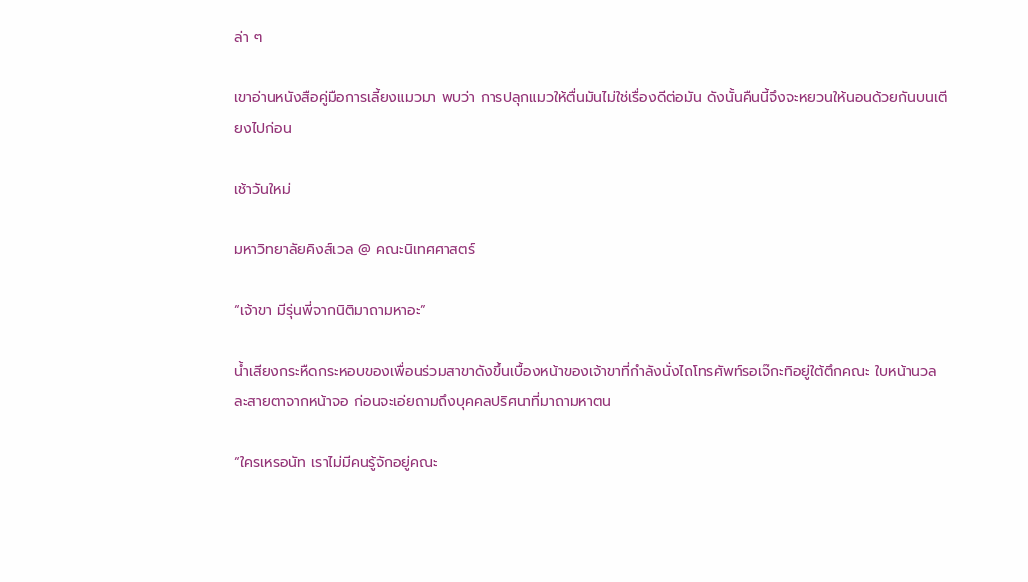ล่า ๆ

เขาอ่านหนังสือคู่มือการเลี้ยงแมวมา พบว่า การปลุกแมวให้ตื่นมันไม่ใช่เรื่องดีต่อมัน ดังนั้นคืนนี้จึงจะหยวนให้นอนด้วยกันบนเตียงไปก่อน

เช้าวันใหม่

มหาวิทยาลัยคิงส์เวล @ คณะนิเทศศาสตร์

“เจ้าขา มีรุ่นพี่จากนิติมาถามหาอะ”

น้ำเสียงกระหืดกระหอบของเพื่อนร่วมสาขาดังขึ้นเบื้องหน้าของเจ้าขาที่กำลังนั่งไถโทรศัพท์รอเจ๊กะทิอยู่ใต้ตึกคณะ ใบหน้านวลละสายตาจากหน้าจอ ก่อนจะเอ่ยถามถึงบุคคลปริศนาที่มาถามหาตน

“ใครเหรอนัท เราไม่มีคนรู้จักอยู่คณะ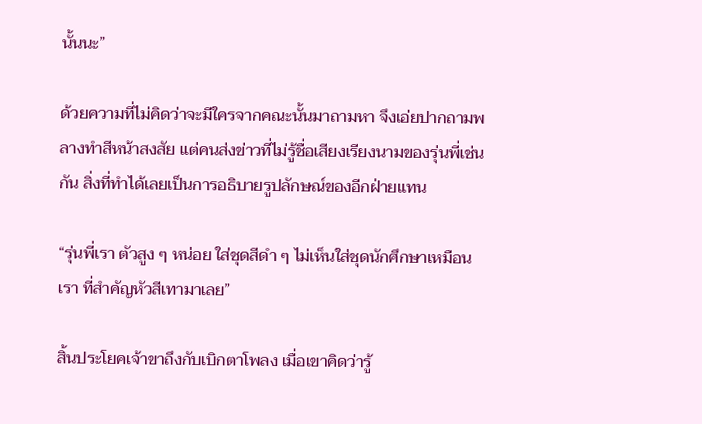นั้นนะ”

ด้วยความที่ไม่คิดว่าจะมีใครจากคณะนั้นมาถามหา จึงเอ่ยปากถามพลางทำสีหน้าสงสัย แต่คนส่งข่าวที่ไม่รู้ชื่อเสียงเรียงนามของรุ่นพี่เช่นกัน สิ่งที่ทำได้เลยเป็นการอธิบายรูปลักษณ์ของอีกฝ่ายแทน

“รุ่นพี่เรา ตัวสูง ๆ หน่อย ใส่ชุดสีดำ ๆ ไม่เห็นใส่ชุดนักศึกษาเหมือนเรา ที่สำคัญหัวสีเทามาเลย”

สิ้นประโยคเจ้าขาถึงกับเบิกตาโพลง เมื่อเขาคิดว่ารู้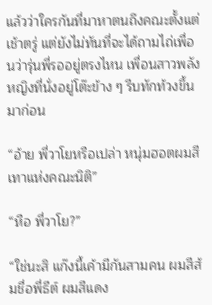แล้วว่าใครกันที่มาหาตนถึงคณะตั้งแต่เช้าตรู่ แต่ยังไม่ทันที่จะได้ถามไถ่เพื่อนว่ารุ่นพี่รออยู่ตรงไหน เพื่อนสาวพลังหญิงที่นั่งอยู่โต๊ะข้าง ๆ รีบทักท้วงขึ้นมาก่อน

“อ้าย พี่วาโยหรือเปล่า หนุ่มฮอตผมสีเทาแห่งคณะนิติ”

“หือ พี่วาโย?”

“ใช่นะสิ แก๊งนี้เค้ามีกันสามคน ผมสีส้มชื่อพี่ธีต์ ผมสีแดง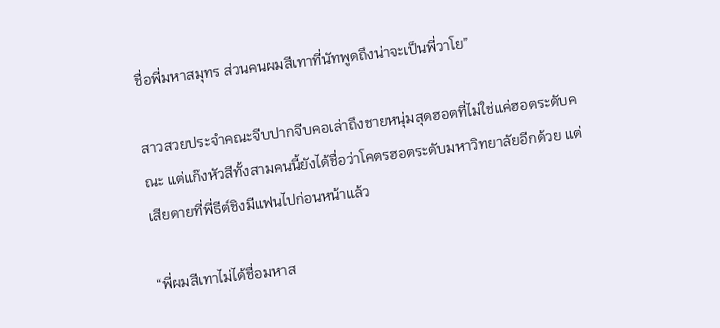ชื่อพี่มหาสมุทร ส่วนคนผมสีเทาที่นัทพูดถึงน่าจะเป็นพี่วาโย”

สาวสวยประจำคณะจีบปากจีบคอเล่าถึงชายหนุ่มสุดฮอตที่ไม่ใช่แค่ฮอตระดับคณะ แต่แก๊งหัวสีทั้งสามคนนี้ยังได้ชื่อว่าโคตรฮอตระดับมหาวิทยาลัยอีกด้วย แต่เสียดายที่พี่ธีต์ชิงมีแฟนไปก่อนหน้าแล้ว

“พี่ผมสีเทาไม่ได้ชื่อมหาส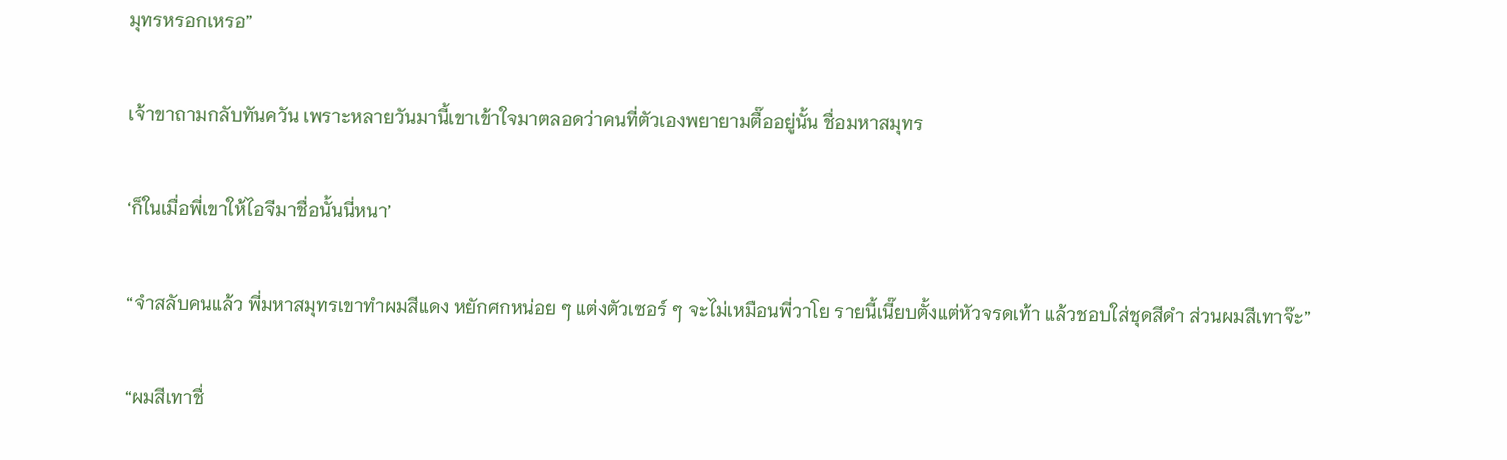มุทรหรอกเหรอ”

เจ้าขาถามกลับทันควัน เพราะหลายวันมานี้เขาเข้าใจมาตลอดว่าคนที่ตัวเองพยายามตื๊ออยู่นั้น ชื่อมหาสมุทร

‘ก็ในเมื่อพี่เขาให้ไอจีมาชื่อนั้นนี่หนา’

“จำสลับคนแล้ว พี่มหาสมุทรเขาทำผมสีแดง หยักศกหน่อย ๆ แต่งตัวเซอร์ ๆ จะไม่เหมือนพี่วาโย รายนี้เนี๊ยบตั้งแต่หัวจรดเท้า แล้วชอบใส่ชุดสีดำ ส่วนผมสีเทาจ๊ะ”

“ผมสีเทาชื่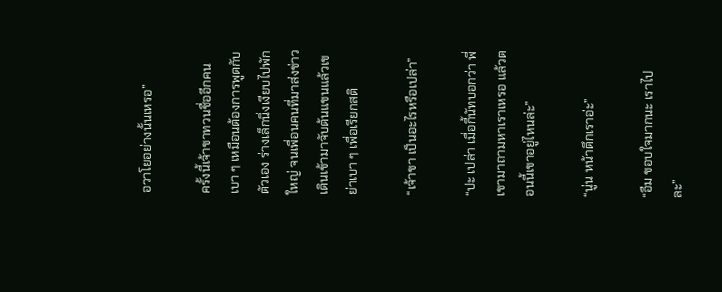อวาโยอย่างนั้นเหรอ”

ครั้งนี้เจ้าขาทวนชื่ออีกคนเบา ๆ เหมือนต้องการพูดกับตัวเอง ร่างเล็กนิ่งเงียบไปพักใหญ่ จนเพื่อนคนที่มาส่งข่าวเดินเข้ามาจับต้นแขนแล้วเขย่าเบา ๆ เพื่อเรียกสติ

“เจ้าขา เป็นอะไรหรือเปล่า”

“ปะ เปล่า เมื่อกี้นัทบอกว่า พี่เขามาถามหาเราเหรอ แล้วตอนนี้เขาอยู่ไหนล่ะ”

“นู่น หน้าตึกเราอ่ะ”

“อืม ขอบใจมากนะ เราไปละ”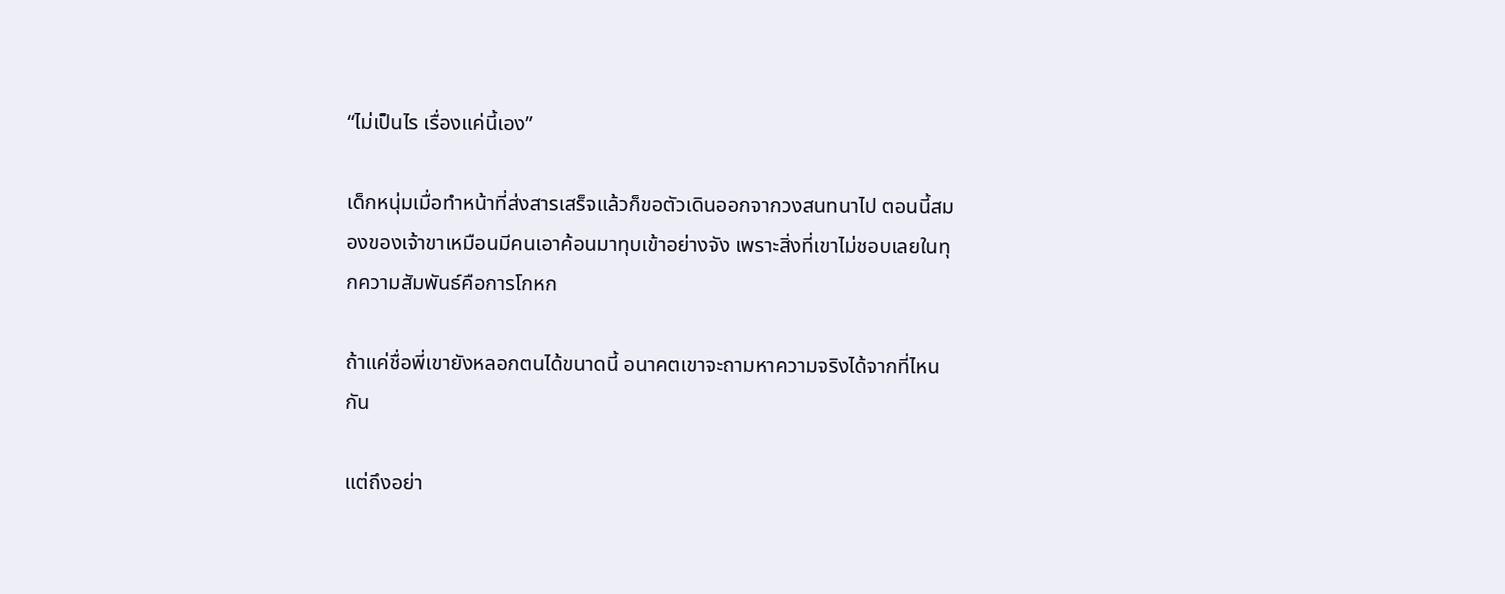“ไม่เป็นไร เรื่องแค่นี้เอง”

เด็กหนุ่มเมื่อทำหน้าที่ส่งสารเสร็จแล้วก็ขอตัวเดินออกจากวงสนทนาไป ตอนนี้สมองของเจ้าขาเหมือนมีคนเอาค้อนมาทุบเข้าอย่างจัง เพราะสิ่งที่เขาไม่ชอบเลยในทุกความสัมพันธ์คือการโกหก

ถ้าแค่ชื่อพี่เขายังหลอกตนได้ขนาดนี้ อนาคตเขาจะถามหาความจริงได้จากที่ไหนกัน

แต่ถึงอย่า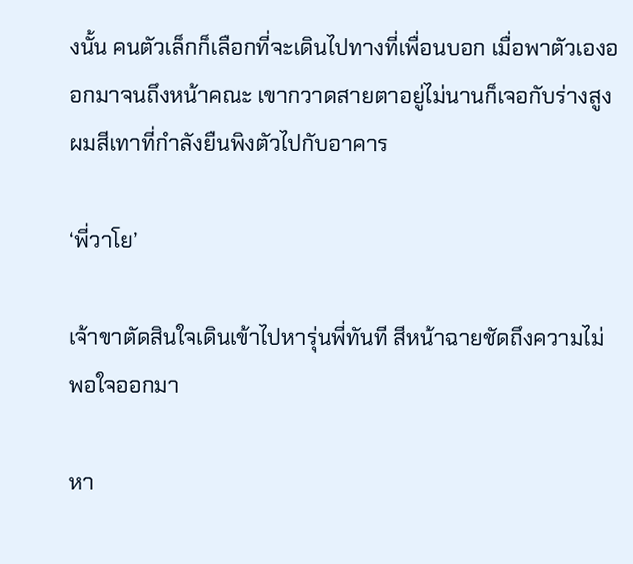งนั้น คนตัวเล็กก็เลือกที่จะเดินไปทางที่เพื่อนบอก เมื่อพาตัวเองออกมาจนถึงหน้าคณะ เขากวาดสายตาอยู่ไม่นานก็เจอกับร่างสูงผมสีเทาที่กำลังยืนพิงตัวไปกับอาคาร

‘พี่วาโย’

เจ้าขาตัดสินใจเดินเข้าไปหารุ่นพี่ทันที สีหน้าฉายชัดถึงความไม่พอใจออกมา

หา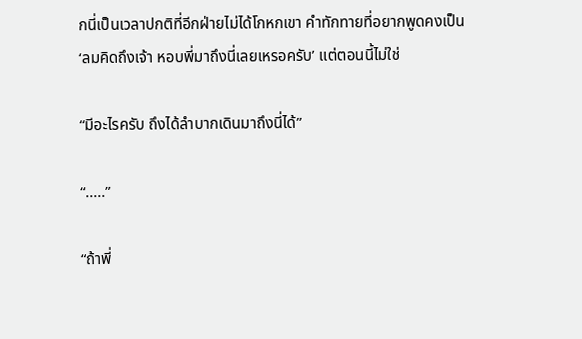กนี่เป็นเวลาปกติที่อีกฝ่ายไม่ได้โกหกเขา คำทักทายที่อยากพูดคงเป็น ‘ลมคิดถึงเจ้า หอบพี่มาถึงนี่เลยเหรอครับ’ แต่ตอนนี้ไม่ใช่

“มีอะไรครับ ถึงได้ลำบากเดินมาถึงนี่ได้”

“.....”

“ถ้าพี่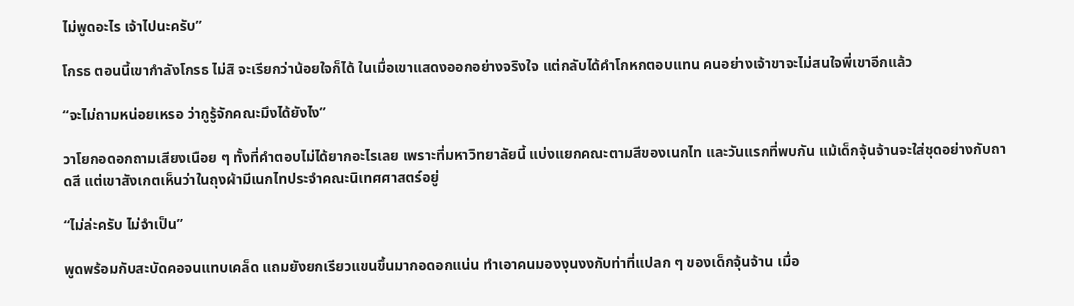ไม่พูดอะไร เจ้าไปนะครับ”

โกรธ ตอนนี้เขากำลังโกรธ ไม่สิ จะเรียกว่าน้อยใจก็ได้ ในเมื่อเขาแสดงออกอย่างจริงใจ แต่กลับได้คำโกหกตอบแทน คนอย่างเจ้าขาจะไม่สนใจพี่เขาอีกแล้ว

“จะไม่ถามหน่อยเหรอ ว่ากูรู้จักคณะมึงได้ยังไง”

วาโยกอดอกถามเสียงเนือย ๆ ทั้งที่คำตอบไม่ได้ยากอะไรเลย เพราะที่มหาวิทยาลัยนี้ แบ่งแยกคณะตามสีของเนกไท และวันแรกที่พบกัน แม้เด็กจุ้นจ้านจะใส่ชุดอย่างกับถาดสี แต่เขาสังเกตเห็นว่าในถุงผ้ามีเนกไทประจำคณะนิเทศศาสตร์อยู่

“ไม่ล่ะครับ ไม่จำเป็น”

พูดพร้อมกับสะบัดคอจนแทบเคล็ด แถมยังยกเรียวแขนขึ้นมากอดอกแน่น ทำเอาคนมองงุนงงกับท่าที่แปลก ๆ ของเด็กจุ้นจ้าน เมื่อ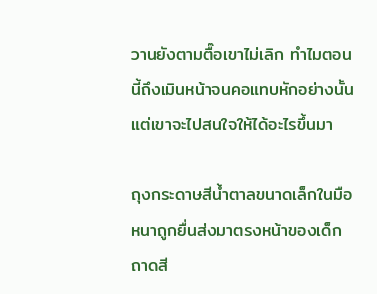วานยังตามตื๊อเขาไม่เลิก ทำไมตอนนี้ถึงเมินหน้าจนคอแทบหักอย่างนั้น แต่เขาจะไปสนใจให้ได้อะไรขึ้นมา

ถุงกระดาษสีน้ำตาลขนาดเล็กในมือหนาถูกยื่นส่งมาตรงหน้าของเด็กถาดสี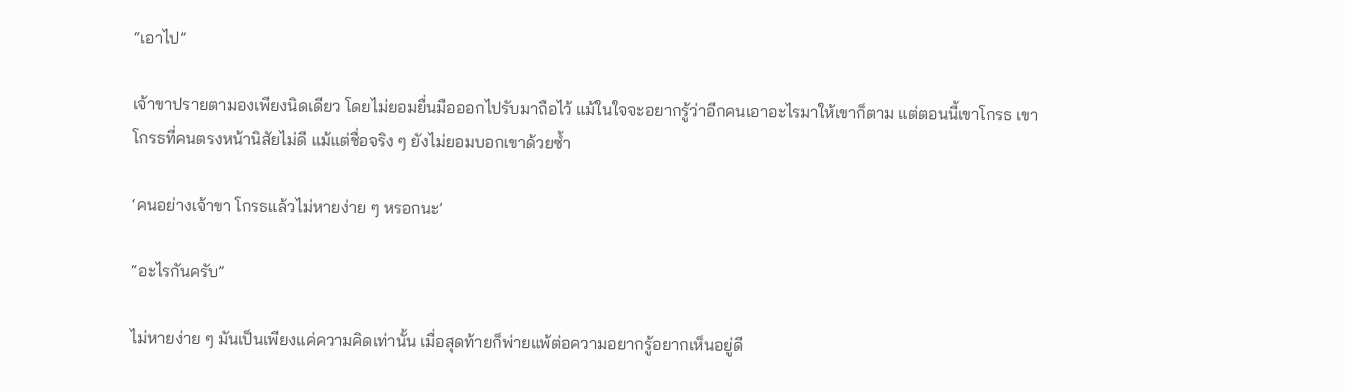“เอาไป”

เจ้าขาปรายตามองเพียงนิดเดียว โดยไม่ยอมยื่นมือออกไปรับมาถือไว้ แม้ในใจจะอยากรู้ว่าอีกคนเอาอะไรมาให้เขาก็ตาม แต่ตอนนี้เขาโกรธ เขาโกรธที่คนตรงหน้านิสัยไม่ดี แม้แต่ชื่อจริง ๆ ยังไม่ยอมบอกเขาด้วยซ้ำ

‘คนอย่างเจ้าขา โกรธแล้วไม่หายง่าย ๆ หรอกนะ’

“อะไรกันครับ”

ไม่หายง่าย ๆ มันเป็นเพียงแค่ความคิดเท่านั้น เมื่อสุดท้ายก็พ่ายแพ้ต่อความอยากรู้อยากเห็นอยู่ดี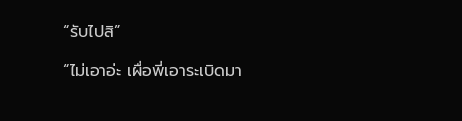“รับไปสิ”

“ไม่เอาอ่ะ เผื่อพี่เอาระเบิดมา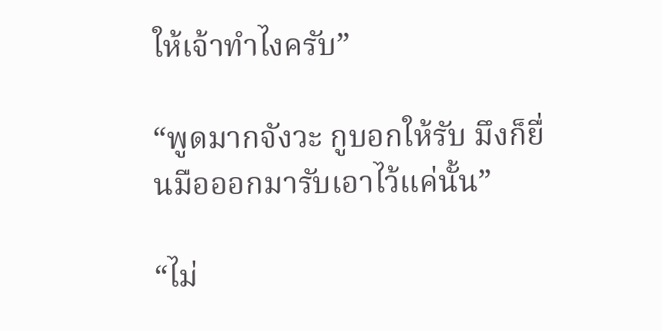ให้เจ้าทำไงครับ”

“พูดมากจังวะ กูบอกให้รับ มึงก็ยื่นมือออกมารับเอาไว้แค่นั้น”

“ไม่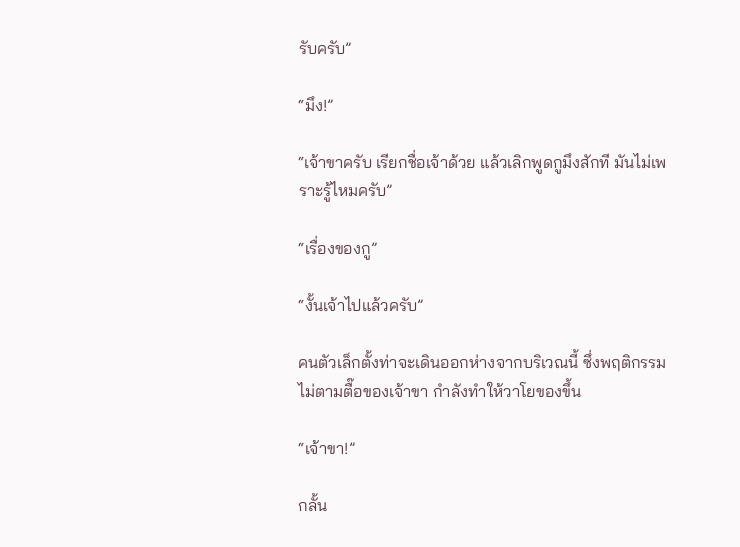รับครับ”

“มึง!”

“เจ้าขาครับ เรียกชื่อเจ้าด้วย แล้วเลิกพูดกูมึงสักที มันไม่เพราะรู้ไหมครับ”

“เรื่องของกู”

“งั้นเจ้าไปแล้วครับ”

คนตัวเล็กตั้งท่าจะเดินออกห่างจากบริเวณนี้ ซึ่งพฤติกรรมไม่ตามตื๊อของเจ้าขา กำลังทำให้วาโยของขึ้น

“เจ้าขา!”

กลั้น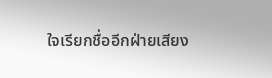ใจเรียกชื่ออีกฝ่ายเสียง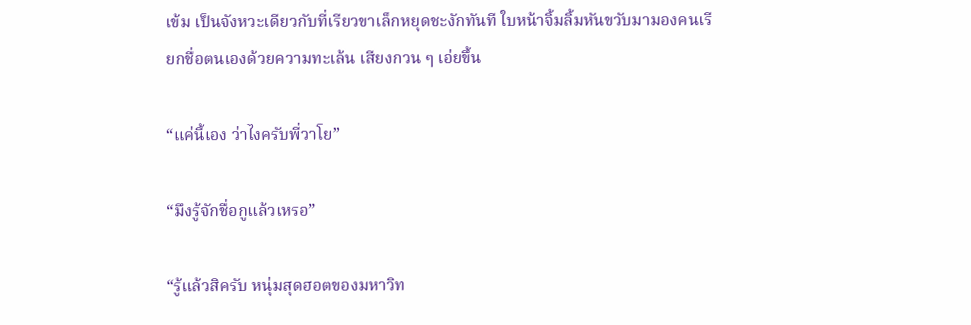เข้ม เป็นจังหวะเดียวกับที่เรียวขาเล็กหยุดชะงักทันที ใบหน้าจิ้มลิ้มหันขวับมามองคนเรียกชื่อตนเองด้วยความทะเล้น เสียงกวน ๆ เอ่ยขึ้น

“แค่นี้เอง ว่าไงครับพี่วาโย”

“มึงรู้จักชื่อกูแล้วเหรอ”

“รู้แล้วสิครับ หนุ่มสุดฮอตของมหาวิท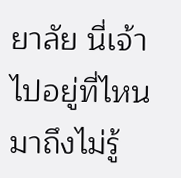ยาลัย นี่เจ้าไปอยู่ที่ไหนมาถึงไม่รู้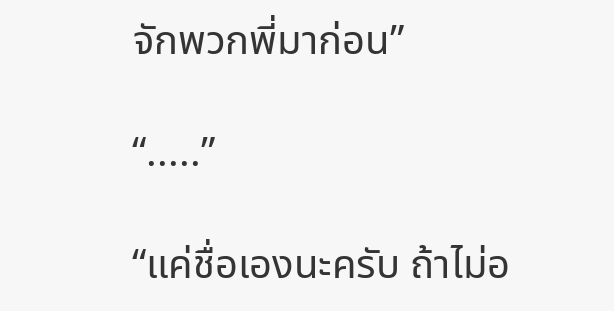จักพวกพี่มาก่อน”

“.....”

“แค่ชื่อเองนะครับ ถ้าไม่อ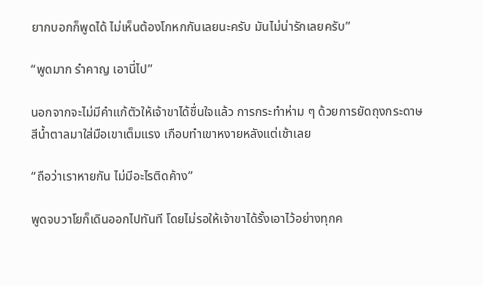ยากบอกก็พูดได้ ไม่เห็นต้องโกหกกันเลยนะครับ มันไม่น่ารักเลยครับ”

“พูดมาก รำคาญ เอานี่ไป”

นอกจากจะไม่มีคำแก้ตัวให้เจ้าขาได้ชื่นใจแล้ว การกระทำห่าม ๆ ด้วยการยัดถุงกระดาษสีน้ำตาลมาใส่มือเขาเต็มแรง เกือบทำเขาหงายหลังแต่เช้าเลย

“ถือว่าเราหายกัน ไม่มีอะไรติดค้าง”

พูดจบวาโยก็เดินออกไปทันที โดยไม่รอให้เจ้าขาได้รั้งเอาไว้อย่างทุกค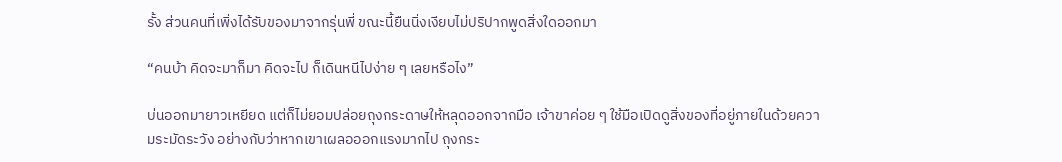รั้ง ส่วนคนที่เพิ่งได้รับของมาจากรุ่นพี่ ขณะนี้ยืนนิ่งเงียบไม่ปริปากพูดสิ่งใดออกมา

“คนบ้า คิดจะมาก็มา คิดจะไป ก็เดินหนีไปง่าย ๆ เลยหรือไง”

บ่นออกมายาวเหยียด แต่ก็ไม่ยอมปล่อยถุงกระดาษให้หลุดออกจากมือ เจ้าขาค่อย ๆ ใช้มือเปิดดูสิ่งของที่อยู่ภายในด้วยความระมัดระวัง อย่างกับว่าหากเขาเผลอออกแรงมากไป ถุงกระ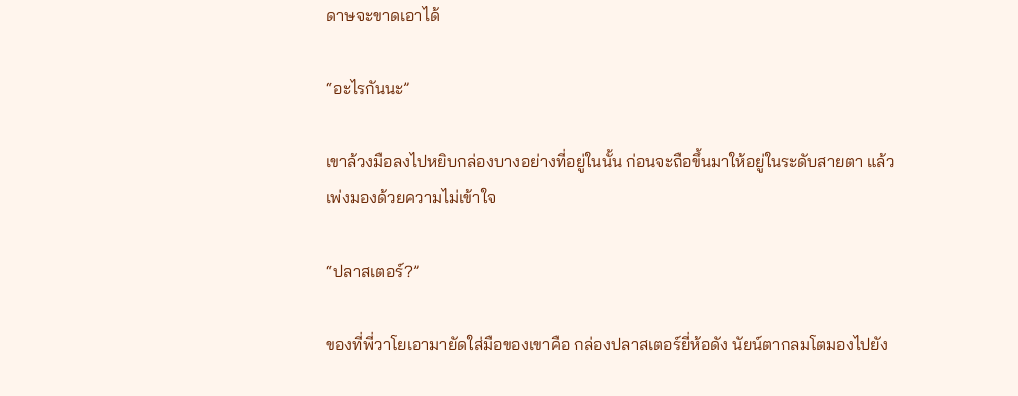ดาษจะขาดเอาได้

“อะไรกันนะ”

เขาล้วงมือลงไปหยิบกล่องบางอย่างที่อยู่ในนั้น ก่อนจะถือขึ้นมาให้อยู่ในระดับสายตา แล้วเพ่งมองด้วยความไม่เข้าใจ

“ปลาสเตอร์?”

ของที่พี่วาโยเอามายัดใส่มือของเขาคือ กล่องปลาสเตอร์ยี่ห้อดัง นัยน์ตากลมโตมองไปยัง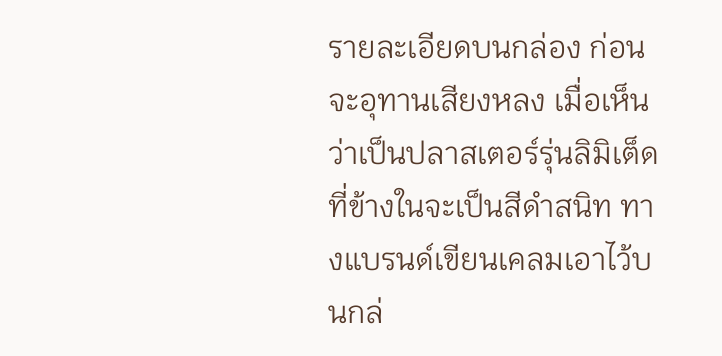รายละเอียดบนกล่อง ก่อนจะอุทานเสียงหลง เมื่อเห็นว่าเป็นปลาสเตอร์รุ่นลิมิเต็ด ที่ข้างในจะเป็นสีดำสนิท ทางแบรนด์เขียนเคลมเอาไว้บนกล่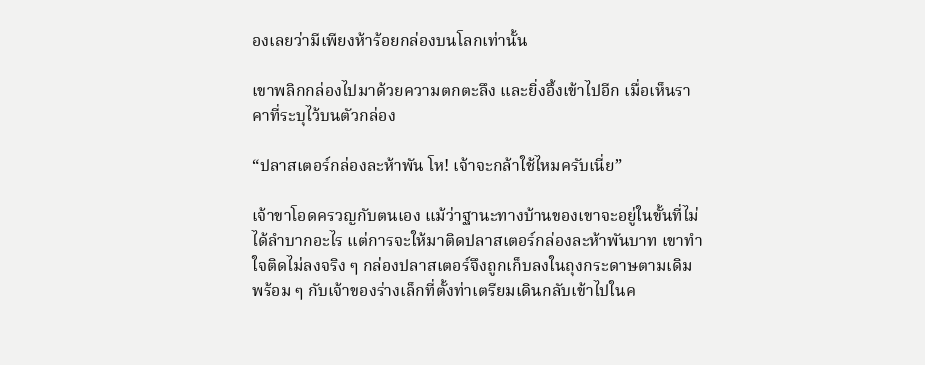องเลยว่ามีเพียงห้าร้อยกล่องบนโลกเท่านั้น

เขาพลิกกล่องไปมาด้วยความตกตะลึง และยิ่งอึ้งเข้าไปอีก เมื่อเห็นราคาที่ระบุไว้บนตัวกล่อง

“ปลาสเตอร์กล่องละห้าพัน โห! เจ้าจะกล้าใช้ไหมครับเนี่ย”

เจ้าขาโอดครวญกับตนเอง แม้ว่าฐานะทางบ้านของเขาจะอยู่ในขั้นที่ไม่ได้ลำบากอะไร แต่การจะให้มาติดปลาสเตอร์กล่องละห้าพันบาท เขาทำใจติดไม่ลงจริง ๆ กล่องปลาสเตอร์จึงถูกเก็บลงในถุงกระดาษตามเดิม พร้อม ๆ กับเจ้าของร่างเล็กที่ตั้งท่าเตรียมเดินกลับเข้าไปในค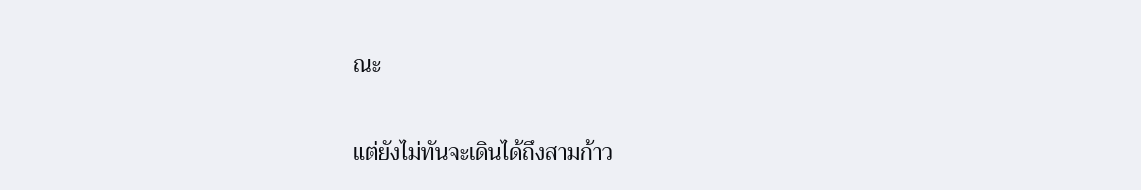ณะ

แต่ยังไม่ทันจะเดินได้ถึงสามก้าว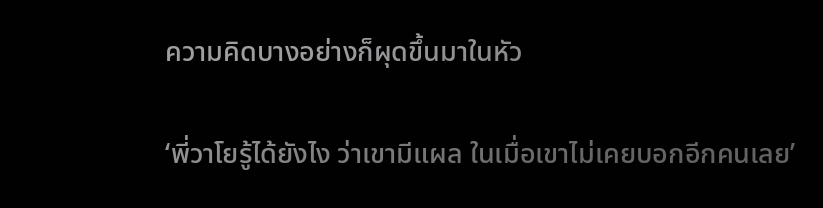ความคิดบางอย่างก็ผุดขึ้นมาในหัว

‘พี่วาโยรู้ได้ยังไง ว่าเขามีแผล ในเมื่อเขาไม่เคยบอกอีกคนเลย’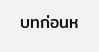บทก่อนห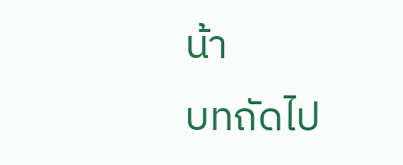น้า
บทถัดไป